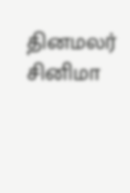தினமலர்
சினிமா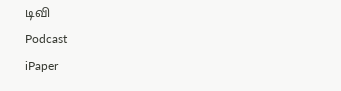டிவி
Podcast
iPaper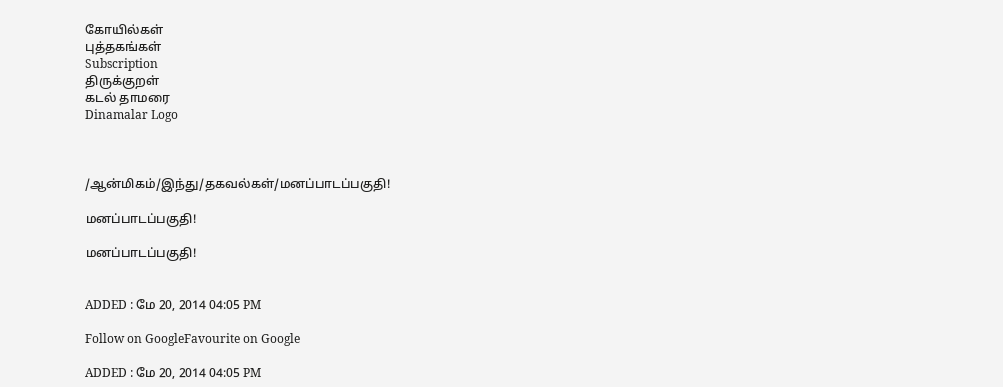கோயில்கள்
புத்தகங்கள்
Subscription
திருக்குறள்
கடல் தாமரை
Dinamalar Logo



/ஆன்மிகம்/இந்து/தகவல்கள்/மனப்பாடப்பகுதி!

மனப்பாடப்பகுதி!

மனப்பாடப்பகுதி!


ADDED : மே 20, 2014 04:05 PM

Follow on GoogleFavourite on Google

ADDED : மே 20, 2014 04:05 PM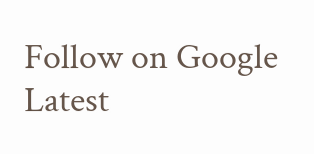Follow on Google
Latest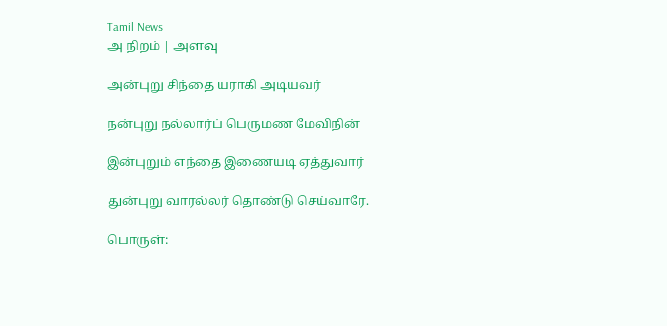Tamil News
அ நிறம் | அளவு

அன்புறு சிந்தை யராகி அடியவர்

நன்புறு நல்லார்ப் பெருமண மேவிநின்

இன்புறும் எந்தை இணையடி ஏத்துவார்

துன்புறு வாரல்லர் தொண்டு செய்வாரே.

பொருள்: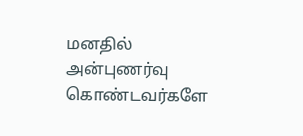மனதில் அன்புணர்வு கொண்டவர்களே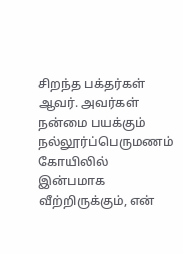சிறந்த பக்தர்கள் ஆவர். அவர்கள் நன்மை பயக்கும் நல்லூர்ப்பெருமணம் கோயிலில் இன்பமாக வீற்றிருக்கும், என்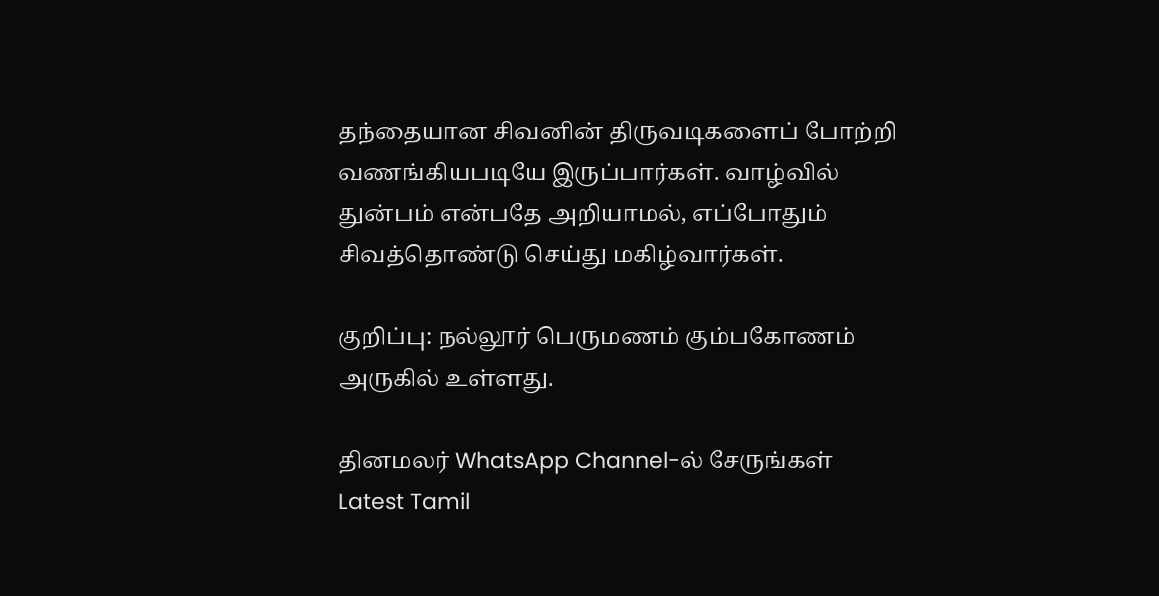தந்தையான சிவனின் திருவடிகளைப் போற்றி வணங்கியபடியே இருப்பார்கள். வாழ்வில் துன்பம் என்பதே அறியாமல், எப்போதும் சிவத்தொண்டு செய்து மகிழ்வார்கள்.

குறிப்பு: நல்லூர் பெருமணம் கும்பகோணம் அருகில் உள்ளது.

தினமலர் WhatsApp Channel-ல் சேருங்கள்
Latest Tamil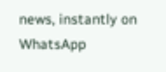news, instantly on WhatsApp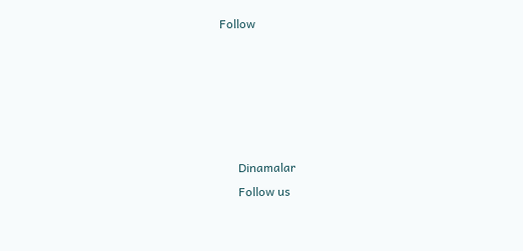Follow





      Dinamalar
      Follow us